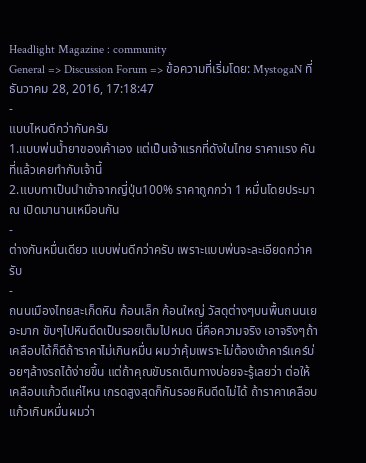Headlight Magazine : community
General => Discussion Forum => ข้อความที่เริ่มโดย: MystogaN ที่ ธันวาคม 28, 2016, 17:18:47
-
แบบไหนดีกว่ากันครับ
1.แบบพ่นน้ำยาของเค้าเอง แต่เป็นเจ้าแรกที่ดังในไทย ราคาแรง คันที่แล้วเคยทำกับเจ้านี้
2.แบบทาเป็นนำเข้าจากญี่ปุ่น100% ราคาถูกกว่า 1 หมื่นโดยประมาณ เปิดมานานเหมือนกัน
-
ต่างกันหมื่นเดียว แบบพ่นดีกว่าครับ เพราะแบบพ่นจะละเอียดกว่าครับ
-
ถนนเมืองไทยสะเก็ดหิน ก้อนเล็ก ก้อนใหญ่ วัสดุต่างๆบนพื้นถนนเยอะมาก ขับๆไปหินดีดเป็นรอยเต็มไปหมด นี่คือความจริง เอาจริงๆถ้าเคลือบได้ก็ดีถ้าราคาไม่เกินหมื่น ผมว่าคุ้มเพราะไม่ต้องเข้าคาร์แคร์บ่อยๆล้างรถได้ง่ายขึ้น แต่ถ้าคุณขับรถเดินทางบ่อยจะรู้เลยว่า ต่อให้เคลือบแก้วดีแค่ไหน เกรดสูงสุดก็กันรอยหินดีดไม่ได้ ถ้าราคาเคลือบแก้วเกินหมื่นผมว่า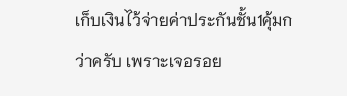เก็บเงินไว้จ่ายค่าประกันชั้น1คุ้มกว่าครับ เพราะเจอรอย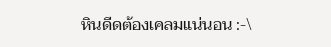หินดีดต้องเคลมแน่นอน :-\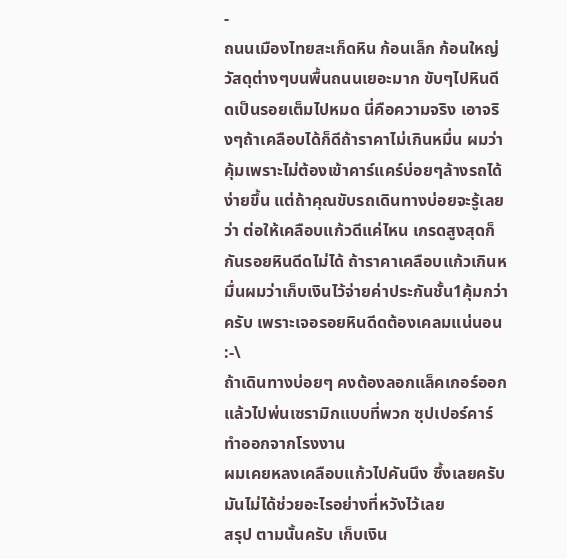-
ถนนเมืองไทยสะเก็ดหิน ก้อนเล็ก ก้อนใหญ่ วัสดุต่างๆบนพื้นถนนเยอะมาก ขับๆไปหินดีดเป็นรอยเต็มไปหมด นี่คือความจริง เอาจริงๆถ้าเคลือบได้ก็ดีถ้าราคาไม่เกินหมื่น ผมว่าคุ้มเพราะไม่ต้องเข้าคาร์แคร์บ่อยๆล้างรถได้ง่ายขึ้น แต่ถ้าคุณขับรถเดินทางบ่อยจะรู้เลยว่า ต่อให้เคลือบแก้วดีแค่ไหน เกรดสูงสุดก็กันรอยหินดีดไม่ได้ ถ้าราคาเคลือบแก้วเกินหมื่นผมว่าเก็บเงินไว้จ่ายค่าประกันชั้น1คุ้มกว่าครับ เพราะเจอรอยหินดีดต้องเคลมแน่นอน :-\
ถ้าเดินทางบ่อยๆ คงต้องลอกแล็คเกอร์ออกแล้วไปพ่นเซรามิกแบบที่พวก ซุปเปอร์คาร์ทำออกจากโรงงาน
ผมเคยหลงเคลือบแก้วไปคันนึง ซึ้งเลยครับ มันไม่ได้ช่วยอะไรอย่างที่หวังไว้เลย
สรุป ตามนั้นครับ เก็บเงิน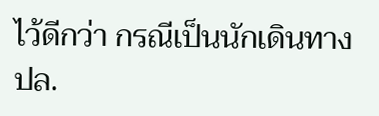ไว้ดีกว่า กรณีเป็นนักเดินทาง
ปล.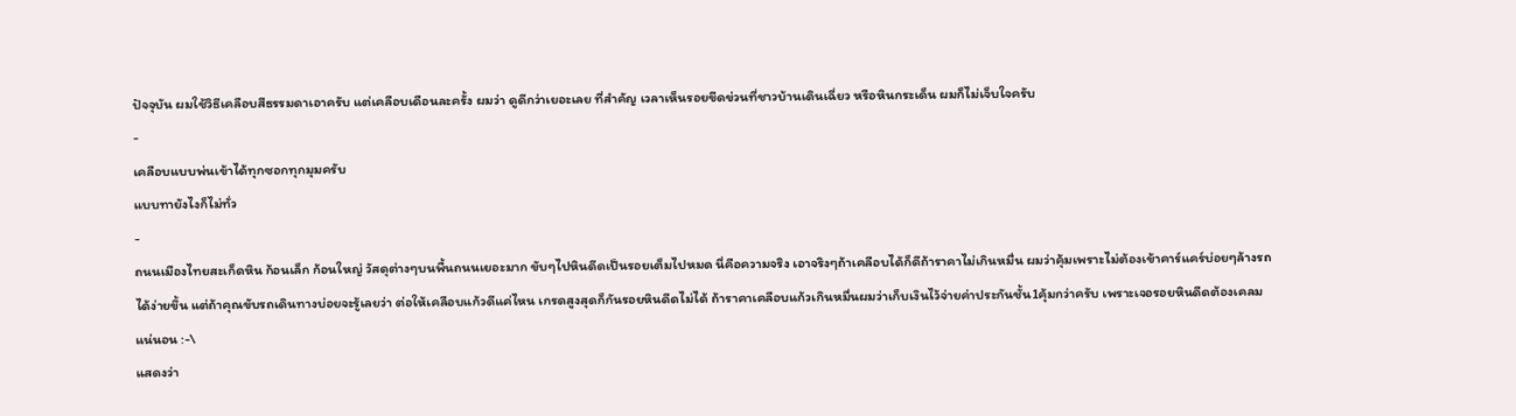ปัจจุบัน ผมใช้วิธีเคลือบสีธรรมดาเอาครับ แต่เคลือบเดือนละครั้ง ผมว่า ดูดีกว่าเยอะเลย ที่สำคัญ เวลาเห็นรอยขีดข่วนที่ชาวบ้านเดินเฉี่ยว หรือหินกระเด็น ผมก็ไม่เจ็บใจครับ
-
เคลือบแบบพ่นเข้าได้ทุกซอกทุกมุมครับ
แบบทายังไงก็ไม่ทั่ว
-
ถนนเมืองไทยสะเก็ดหิน ก้อนเล็ก ก้อนใหญ่ วัสดุต่างๆบนพื้นถนนเยอะมาก ขับๆไปหินดีดเป็นรอยเต็มไปหมด นี่คือความจริง เอาจริงๆถ้าเคลือบได้ก็ดีถ้าราคาไม่เกินหมื่น ผมว่าคุ้มเพราะไม่ต้องเข้าคาร์แคร์บ่อยๆล้างรถได้ง่ายขึ้น แต่ถ้าคุณขับรถเดินทางบ่อยจะรู้เลยว่า ต่อให้เคลือบแก้วดีแค่ไหน เกรดสูงสุดก็กันรอยหินดีดไม่ได้ ถ้าราคาเคลือบแก้วเกินหมื่นผมว่าเก็บเงินไว้จ่ายค่าประกันชั้น1คุ้มกว่าครับ เพราะเจอรอยหินดีดต้องเคลมแน่นอน :-\
แสดงว่า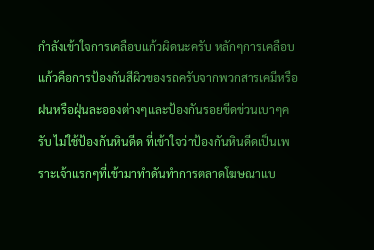กำลังเข้าใจการเคลือบแก้วผิดนะครับ หลักๆการเคลือบแก้วคือการป้องกันสีผิวของรถครับจากพวกสารเคมีหรือฝนหรือฝุ่นละอองต่างๆและป้องกันรอยขีดข่วนเบาๆครับ ไม่ใช้ป้องกันหินดีด ที่เข้าใจว่าป้องกันหินดีดเป็นเพราะเจ้าแรกๆที่เข้ามาทำดันทำการตลาดโฆษณาแบ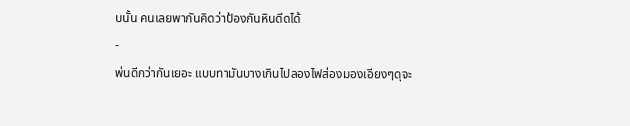บนั้น คนเลยพากันคิดว่าป้องกันหินดีดได้
-
พ่นดีกว่ากันเยอะ แบบทามันบางเกินไปลองไฟส่องมองเอียงๆดุจะ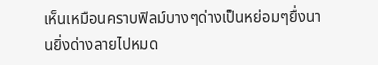เห็นเหมือนคราบฟิลม์บางๆด่างเป็นหย่อมๆยื่งนานยิ่งด่างลายไปหมด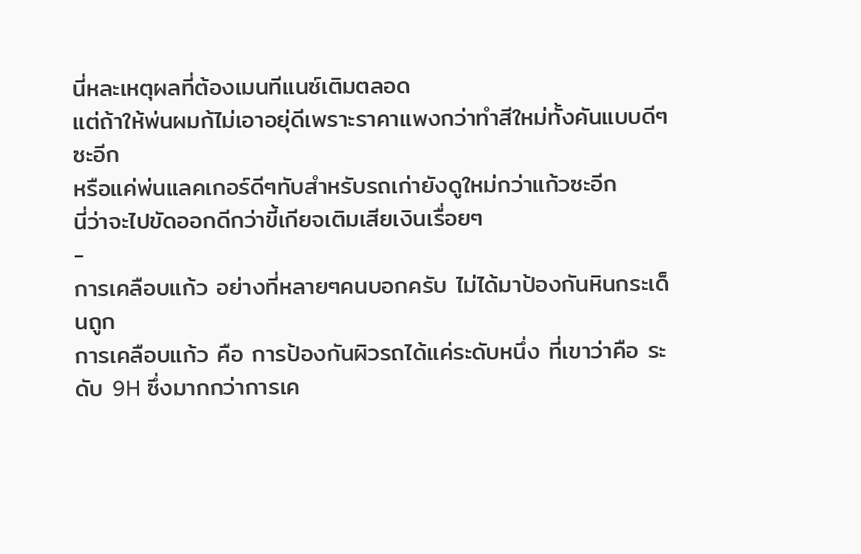นี่หละเหตุผลที่ต้องเมนทีแนซ์เติมตลอด
แต่ถ้าให้พ่นผมก้ไม่เอาอยุ่ดีเพราะราคาแพงกว่าทำสีใหม่ทั้งคันแบบดีๆซะอีก
หรือแค่พ่นแลคเกอร์ดีๆทับสำหรับรถเก่ายังดูใหม่กว่าแก้วซะอีก
นี่ว่าจะไปขัดออกดีกว่าขี้เกียจเติมเสียเงินเรื่อยๆ
-
การเคลือบแก้ว อย่างที่หลายๆคนบอกครับ ไม่ได้มาป้องกันหินกระเด็นถูก
การเคลือบแก้ว คือ การป้องกันผิวรถได้แค่ระดับหนึ่ง ที่เขาว่าคือ ระดับ 9H ซึ่งมากกว่าการเค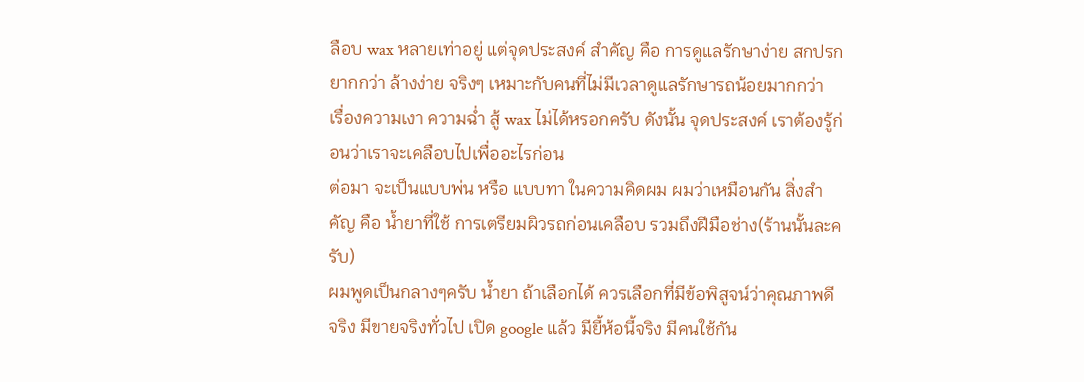ลือบ wax หลายเท่าอยู่ แต่จุดประสงค์ สำคัญ คือ การดูแลรักษาง่าย สกปรกยากกว่า ล้างง่าย จริงๆ เหมาะกับคนที่ไม่มีเวลาดูแลรักษารถน้อยมากกว่า
เรื่องความเงา ความฉ่ำ สู้ wax ไม่ได้หรอกครับ ดังนั้น จุดประสงค์ เราต้องรู้ก่อนว่าเราจะเคลือบไปเพื่ออะไรก่อน
ต่อมา จะเป็นแบบพ่น หรือ แบบทา ในความคิดผม ผมว่าเหมือนกัน สิ่งสำคัญ คือ น้ำยาที่ใช้ การเตรียมผิวรถก่อนเคลือบ รวมถึงฝีมือช่าง(ร้านนั้นละครับ)
ผมพูดเป็นกลางๆครับ น้ำยา ถ้าเลือกได้ ควรเลือกที่มีข้อพิสูจน์ว่าคุณภาพดีจริง มีขายจริงทั่วไป เปิด google แล้ว มียี้ห้อนี้จริง มีคนใช้กัน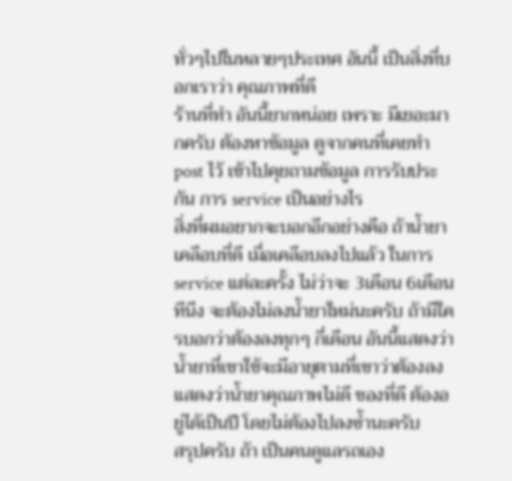ทั่วๆไปในหลายๆประเทศ อันนี้ เป็นสิ่งที่บอกเราว่า คุณภาพที่ดี
ร้านที่ทำ อันนี้ยากหน่อย เพราะ มีเยอะมากครับ ต้องหาข้อมูล ดูจากคนที่เคยทำ post ไว้ เข้าไปคุยถามข้อมูล การรับประกัน การ service เป็นอย่างไร
สิ่งที่ผมอยากจะบอกอีกอย่างคือ ถ้าน้ำยาเคลือบที่ดี เมื่อเคลือบลงไปแล้ว ในการ service แต่ละครั้ง ไม่ว่าจะ 3เดือน 6เดือน ทีนึง จะต้องไม่ลงน้ำยาใหม่นะครับ ถ้ามีใครบอกว่าต้องลงทุกๆ กี่เดือน อันนี้แสดงว่า น้ำยาที่เขาใช้จะมีอายุตามที่เขาว่าต้องลง แสดงว่าน้ำยาคุณภาพไม่ดี ของที่ดี ต้องอยู่ได้เป็นปี โดยไม่ต้องไปลงซ้ำนะครับ
สรุปครับ ถ้า เป็นคนดูแลรถเอง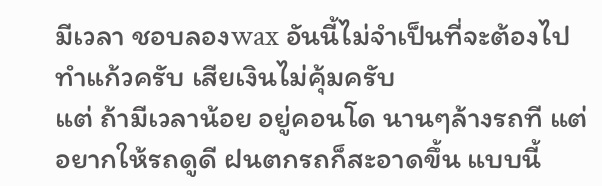มีเวลา ชอบลองwax อันนี้ไม่จำเป็นที่จะต้องไปทำแก้วครับ เสียเงินไม่คุ้มครับ
แต่ ถ้ามีเวลาน้อย อยู่คอนโด นานๆล้างรถที แต่อยากให้รถดูดี ฝนตกรถก็สะอาดขึ้น แบบนี้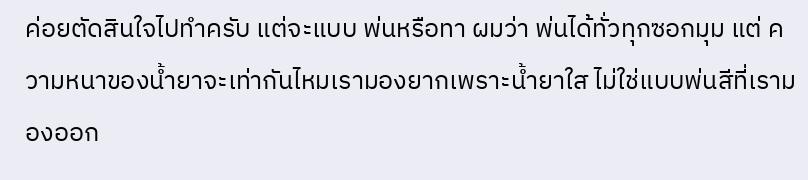ค่อยตัดสินใจไปทำครับ แต่จะแบบ พ่นหรือทา ผมว่า พ่นได้ทั่วทุกซอกมุม แต่ ความหนาของน้ำยาจะเท่ากันไหมเรามองยากเพราะน้ำยาใส ไม่ใช่แบบพ่นสีที่เรามองออก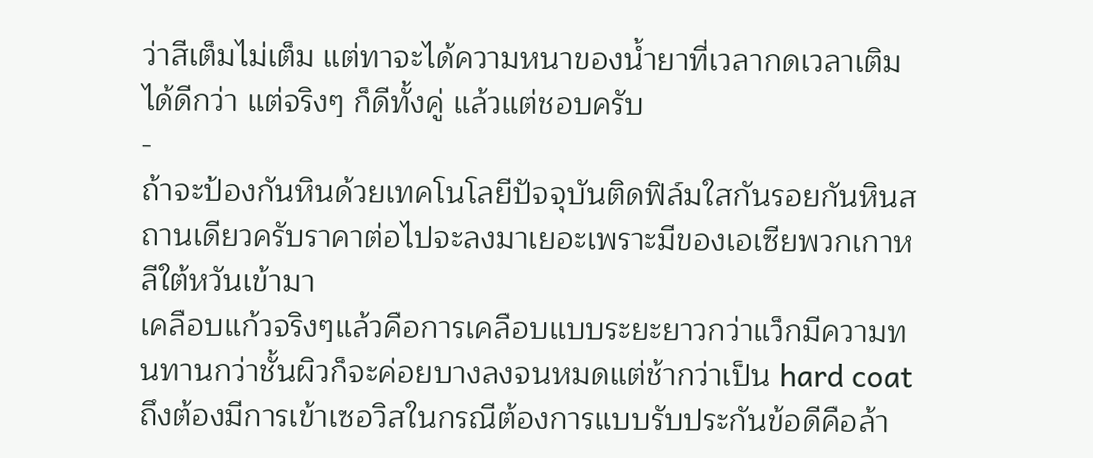ว่าสีเต็มไม่เต็ม แต่ทาจะได้ความหนาของน้ำยาที่เวลากดเวลาเติมได้ดีกว่า แต่จริงๆ ก็ดีทั้งคู่ แล้วแต่ชอบครับ
-
ถ้าจะป้องกันหินด้วยเทคโนโลยีปัจจุบันติดฟิล์มใสกันรอยกันหินสถานเดียวครับราคาต่อไปจะลงมาเยอะเพราะมีของเอเซียพวกเกาหลีใต้หวันเข้ามา
เคลือบแก้วจริงๆแล้วคือการเคลือบแบบระยะยาวกว่าแว็กมีความทนทานกว่าชั้นผิวก็จะค่อยบางลงจนหมดแต่ช้ากว่าเป็น hard coat
ถึงต้องมีการเข้าเซอวิสในกรณีต้องการแบบรับประกันข้อดีคือล้า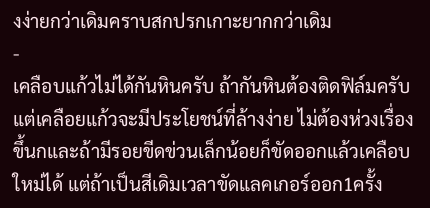งง่ายกว่าเดิมคราบสกปรกเกาะยากกว่าเดิม
-
เคลือบแก้วไม่ได้กันหินครับ ถ้ากันหินต้องติดฟิล์มครับ แต่เคลือยแก้วจะมีประโยชน์ที่ล้างง่าย ไม่ต้องห่วงเรื่องขึ้นกและถ้ามีรอยขีดข่วนเล็กน้อยก็ขัดออกแล้วเคลือบใหม่ได้ แต่ถ้าเป็นสีเดิมเวลาขัดแลคเกอร์ออก1ครั้ง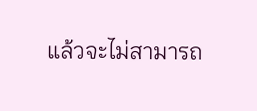แล้วจะไม่สามารถ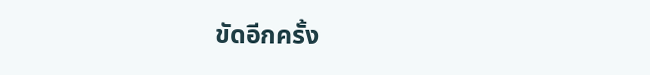ขัดอีกครั้ง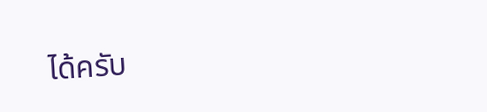ได้ครับ